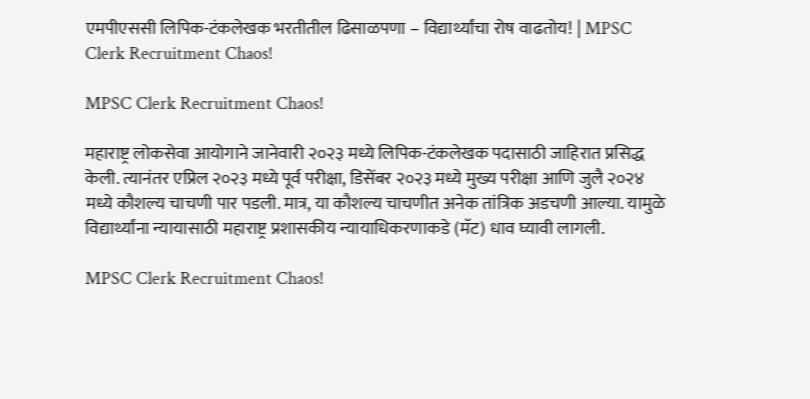एमपीएससी लिपिक-टंकलेखक भरतीतील ढिसाळपणा – विद्यार्थ्यांचा रोष वाढतोय! | MPSC Clerk Recruitment Chaos!

MPSC Clerk Recruitment Chaos!

महाराष्ट्र लोकसेवा आयोगाने जानेवारी २०२३ मध्ये लिपिक-टंकलेखक पदासाठी जाहिरात प्रसिद्ध केली. त्यानंतर एप्रिल २०२३ मध्ये पूर्व परीक्षा, डिसेंबर २०२३ मध्ये मुख्य परीक्षा आणि जुलै २०२४ मध्ये कौशल्य चाचणी पार पडली. मात्र, या कौशल्य चाचणीत अनेक तांत्रिक अडचणी आल्या. यामुळे विद्यार्थ्यांना न्यायासाठी महाराष्ट्र प्रशासकीय न्यायाधिकरणाकडे (मॅट) धाव घ्यावी लागली.

MPSC Clerk Recruitment Chaos!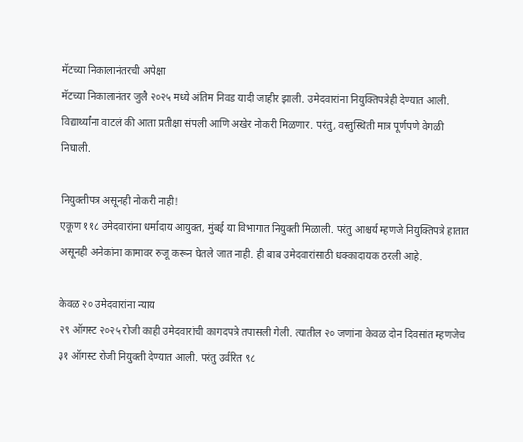मॅटच्या निकालानंतरची अपेक्षा
मॅटच्या निकालानंतर जुलै २०२५ मध्ये अंतिम निवड यादी जाहीर झाली. उमेदवारांना नियुक्तिपत्रेही देण्यात आली. विद्यार्थ्यांना वाटलं की आता प्रतीक्षा संपली आणि अखेर नोकरी मिळणार. परंतु, वस्तुस्थिती मात्र पूर्णपणे वेगळी निघाली.

नियुक्तीपत्र असूनही नोकरी नाही!
एकूण ११८ उमेदवारांना धर्मादाय आयुक्त, मुंबई या विभागात नियुक्ती मिळाली. परंतु आश्चर्य म्हणजे नियुक्तिपत्रे हातात असूनही अनेकांना कामावर रुजू करून घेतले जात नाही. ही बाब उमेदवारांसाठी धक्कादायक ठरली आहे.

केवळ २० उमेदवारांना न्याय
२९ ऑगस्ट २०२५ रोजी काही उमेदवारांची कागदपत्रे तपासली गेली. त्यातील २० जणांना केवळ दोन दिवसांत म्हणजेच ३१ ऑगस्ट रोजी नियुक्ती देण्यात आली. परंतु उर्वरित ९८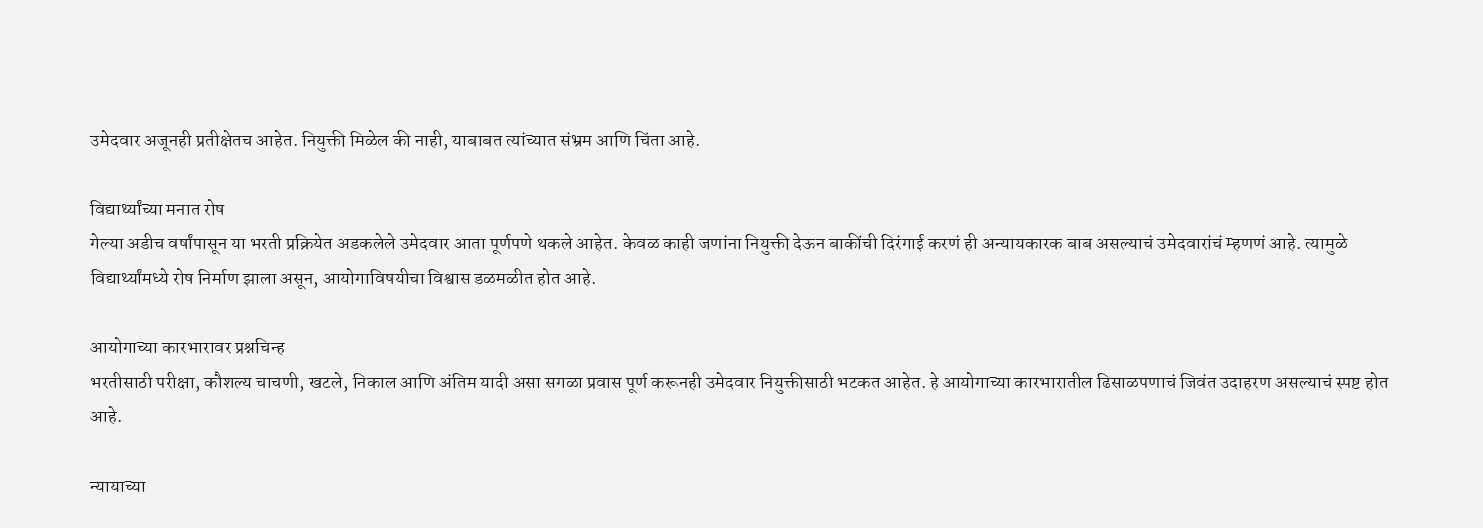उमेदवार अजूनही प्रतीक्षेतच आहेत. नियुक्ती मिळेल की नाही, याबाबत त्यांच्यात संभ्रम आणि चिंता आहे.

विद्यार्थ्यांच्या मनात रोष
गेल्या अडीच वर्षांपासून या भरती प्रक्रियेत अडकलेले उमेदवार आता पूर्णपणे थकले आहेत. केवळ काही जणांना नियुक्ती देऊन बाकींची दिरंगाई करणं ही अन्यायकारक बाब असल्याचं उमेदवारांचं म्हणणं आहे. त्यामुळे विद्यार्थ्यांमध्ये रोष निर्माण झाला असून, आयोगाविषयीचा विश्वास डळमळीत होत आहे.

आयोगाच्या कारभारावर प्रश्नचिन्ह
भरतीसाठी परीक्षा, कौशल्य चाचणी, खटले, निकाल आणि अंतिम यादी असा सगळा प्रवास पूर्ण करूनही उमेदवार नियुक्तीसाठी भटकत आहेत. हे आयोगाच्या कारभारातील ढिसाळपणाचं जिवंत उदाहरण असल्याचं स्पष्ट होत आहे.

न्यायाच्या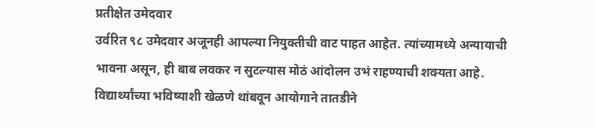प्रतीक्षेत उमेदवार
उर्वरित ९८ उमेदवार अजूनही आपल्या नियुक्तीची वाट पाहत आहेत. त्यांच्यामध्ये अन्यायाची भावना असून, ही बाब लवकर न सुटल्यास मोठं आंदोलन उभं राहण्याची शक्यता आहे. विद्यार्थ्यांच्या भविष्याशी खेळणे थांबवून आयोगाने तातडीने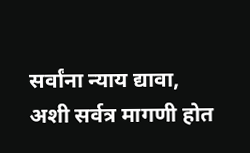सर्वांना न्याय द्यावा, अशी सर्वत्र मागणी होत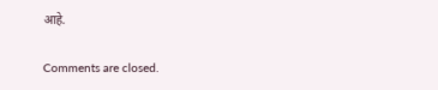आहे.

Comments are closed.